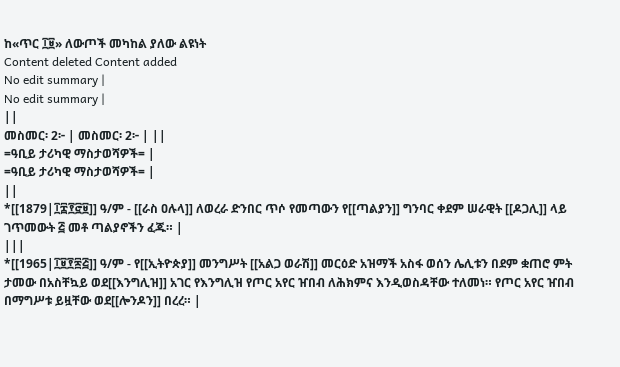ከ«ጥር ፲፱» ለውጦች መካከል ያለው ልዩነት
Content deleted Content added
No edit summary |
No edit summary |
||
መስመር፡ 2፦ | መስመር፡ 2፦ | ||
=ዓቢይ ታሪካዊ ማስታወሻዎች= |
=ዓቢይ ታሪካዊ ማስታወሻዎች= |
||
*[[1879|፲፰፻፸፱]] ዓ/ም - [[ራስ ዐሉላ]] ለወረራ ድንበር ጥሶ የመጣውን የ[[ጣልያን]] ግንባር ቀደም ሠራዊት [[ዶጋሊ]] ላይ ገጥመውት ፭ መቶ ጣልያኖችን ፈጁ። |
|||
*[[1965|፲፱፻፷፭]] ዓ/ም - የ[[ኢትዮጵያ]] መንግሥት [[አልጋ ወራሽ]] መርዕድ አዝማች አስፋ ወሰን ሌሊቱን በደም ቋጠሮ ምት ታመው በአስቸኳይ ወደ[[እንግሊዝ]] አገር የእንግሊዝ የጦር አየር ዠበብ ለሕክምና እንዲወስዳቸው ተለመነ። የጦር አየር ዠበብ በማግሥቱ ይዟቸው ወደ[[ሎንዶን]] በረረ። |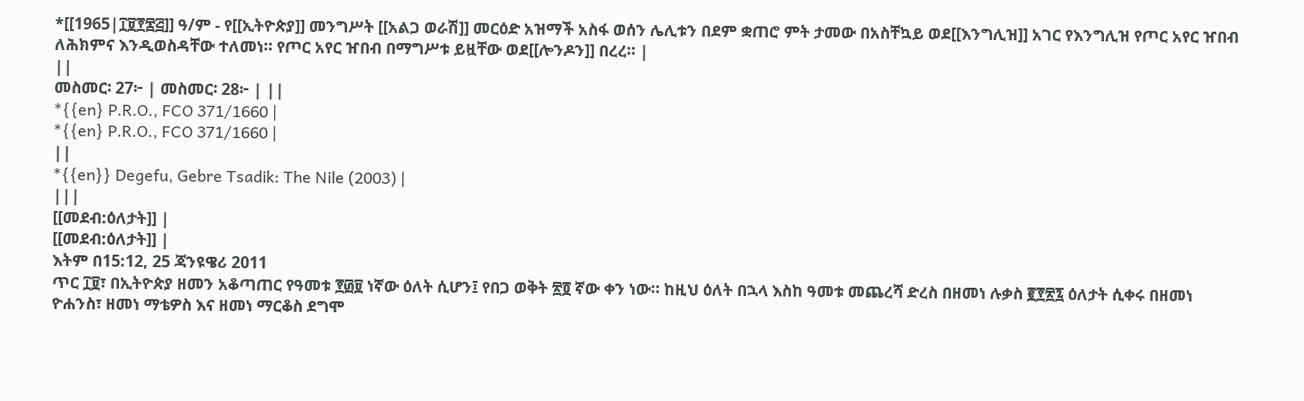*[[1965|፲፱፻፷፭]] ዓ/ም - የ[[ኢትዮጵያ]] መንግሥት [[አልጋ ወራሽ]] መርዕድ አዝማች አስፋ ወሰን ሌሊቱን በደም ቋጠሮ ምት ታመው በአስቸኳይ ወደ[[እንግሊዝ]] አገር የእንግሊዝ የጦር አየር ዠበብ ለሕክምና እንዲወስዳቸው ተለመነ። የጦር አየር ዠበብ በማግሥቱ ይዟቸው ወደ[[ሎንዶን]] በረረ። |
||
መስመር፡ 27፦ | መስመር፡ 28፦ | ||
*{{en} P.R.O., FCO 371/1660 |
*{{en} P.R.O., FCO 371/1660 |
||
*{{en}} Degefu, Gebre Tsadik: The Nile (2003) |
|||
[[መደብ:ዕለታት]] |
[[መደብ:ዕለታት]] |
እትም በ15:12, 25 ጃንዩዌሪ 2011
ጥር ፲፱፣ በኢትዮጵያ ዘመን አቆጣጠር የዓመቱ ፻፴፱ ነኛው ዕለት ሲሆን፤ የበጋ ወቅት ፳፬ ኛው ቀን ነው። ከዚህ ዕለት በኋላ እስከ ዓመቱ መጨረሻ ድረስ በዘመነ ሉቃስ ፪፻፳፯ ዕለታት ሲቀሩ በዘመነ ዮሐንስ፣ ዘመነ ማቴዎስ እና ዘመነ ማርቆስ ደግሞ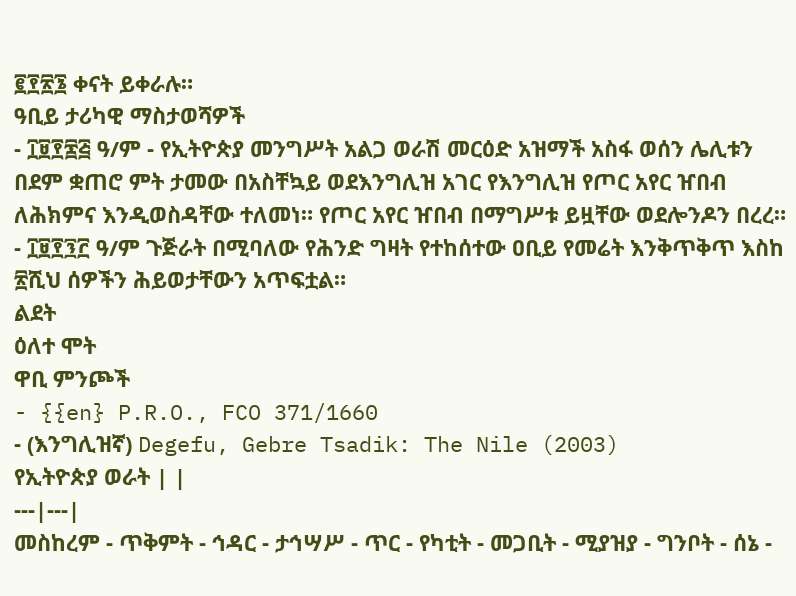፪፻፳፮ ቀናት ይቀራሉ።
ዓቢይ ታሪካዊ ማስታወሻዎች
- ፲፱፻፷፭ ዓ/ም - የኢትዮጵያ መንግሥት አልጋ ወራሽ መርዕድ አዝማች አስፋ ወሰን ሌሊቱን በደም ቋጠሮ ምት ታመው በአስቸኳይ ወደእንግሊዝ አገር የእንግሊዝ የጦር አየር ዠበብ ለሕክምና እንዲወስዳቸው ተለመነ። የጦር አየር ዠበብ በማግሥቱ ይዟቸው ወደሎንዶን በረረ።
- ፲፱፻፺፫ ዓ/ም ጉጅራት በሚባለው የሕንድ ግዛት የተከሰተው ዐቢይ የመሬት እንቅጥቅጥ እስከ ፳ሺህ ሰዎችን ሕይወታቸውን አጥፍቷል።
ልደት
ዕለተ ሞት
ዋቢ ምንጮች
- {{en} P.R.O., FCO 371/1660
- (እንግሊዝኛ) Degefu, Gebre Tsadik: The Nile (2003)
የኢትዮጵያ ወራት | |
---|---|
መስከረም - ጥቅምት - ኅዳር - ታኅሣሥ - ጥር - የካቲት - መጋቢት - ሚያዝያ - ግንቦት - ሰኔ -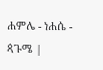ሐምሌ - ነሐሴ - ጳጉሜ |